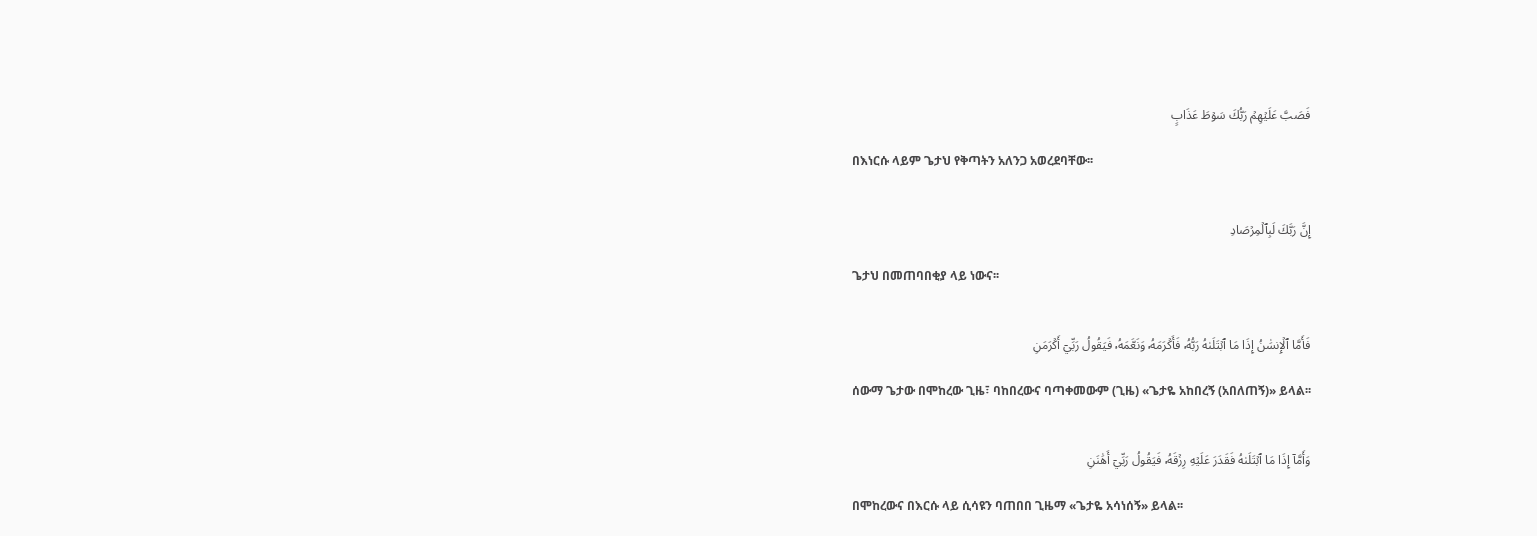فَصَبَّ عَلَيۡهِمۡ رَبُّكَ سَوۡطَ عَذَابٍ

በእነርሱ ላይም ጌታህ የቅጣትን አለንጋ አወረደባቸው፡፡


إِنَّ رَبَّكَ لَبِٱلۡمِرۡصَادِ

ጌታህ በመጠባበቂያ ላይ ነውና፡፡


فَأَمَّا ٱلۡإِنسَٰنُ إِذَا مَا ٱبۡتَلَىٰهُ رَبُّهُۥ فَأَكۡرَمَهُۥ وَنَعَّمَهُۥ فَيَقُولُ رَبِّيٓ أَكۡرَمَنِ

ሰውማ ጌታው በሞከረው ጊዜ፣ ባከበረውና ባጣቀመውም (ጊዜ) «ጌታዬ አከበረኝ (አበለጠኝ)» ይላል፡፡


وَأَمَّآ إِذَا مَا ٱبۡتَلَىٰهُ فَقَدَرَ عَلَيۡهِ رِزۡقَهُۥ فَيَقُولُ رَبِّيٓ أَهَٰنَنِ

በሞከረውና በእርሱ ላይ ሲሳዩን ባጠበበ ጊዜማ «ጌታዬ አሳነሰኝ» ይላል፡፡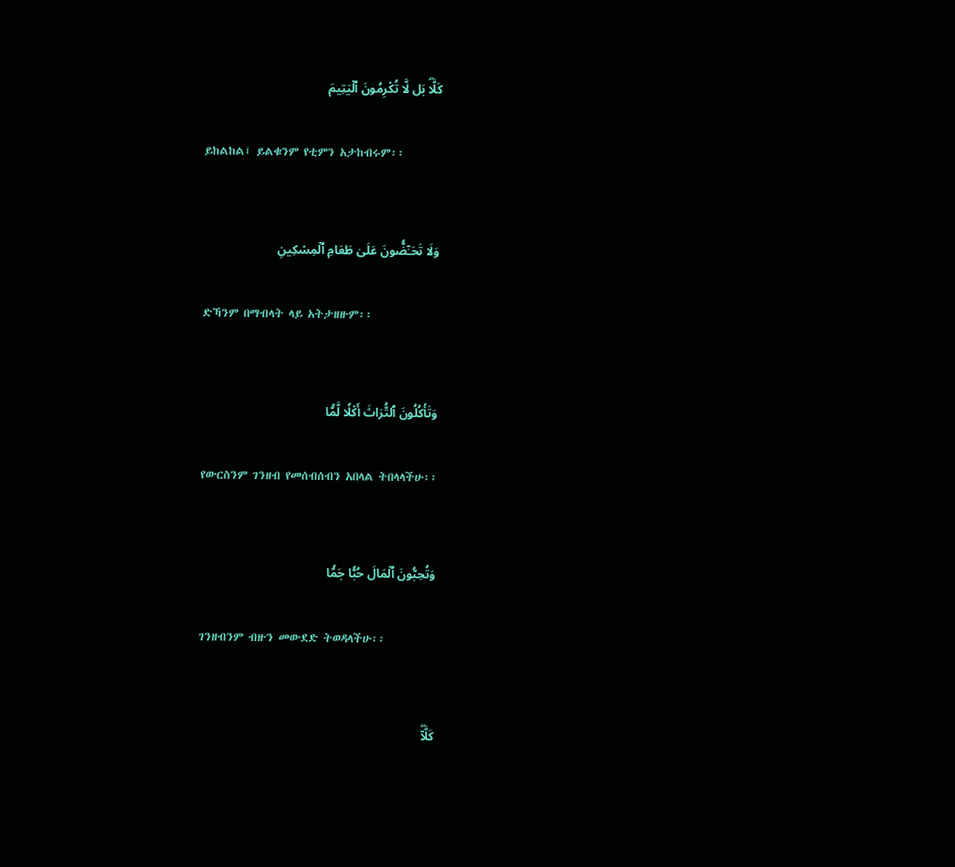كَلَّاۖ بَل لَّا تُكۡرِمُونَ ٱلۡيَتِيمَ

ይከልከል፤ ይልቁንም የቲምን አታከብሩም፡፡


وَلَا تَحَـٰٓضُّونَ عَلَىٰ طَعَامِ ٱلۡمِسۡكِينِ

ድኻንም በማብላት ላይ አትታዘዙም፡፡


وَتَأۡكُلُونَ ٱلتُّرَاثَ أَكۡلٗا لَّمّٗا

የውርስንም ገንዘብ የመሰብሰብን አበላል ትበላላችሁ፡፡


وَتُحِبُّونَ ٱلۡمَالَ حُبّٗا جَمّٗا

ገንዘብንም ብዙን መውደድ ትወዳላችሁ፡፡


كَلَّآۖ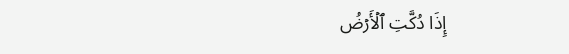إِذَا دُكَّتِ ٱلۡأَرۡضُ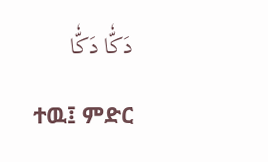دَكّٗا دَكّٗا

ተዉ፤ ምድር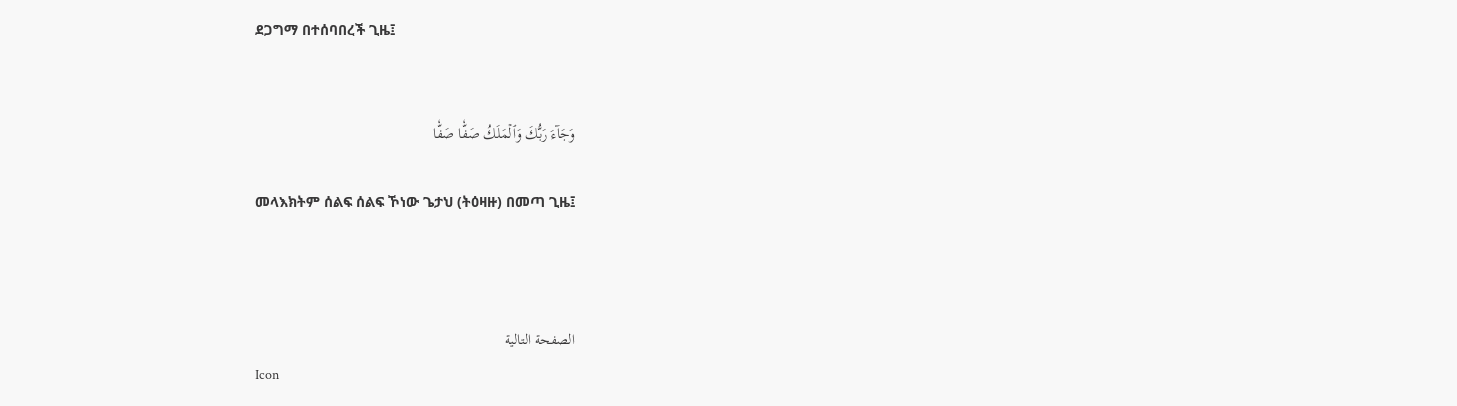ደጋግማ በተሰባበረች ጊዜ፤


وَجَآءَ رَبُّكَ وَٱلۡمَلَكُ صَفّٗا صَفّٗا

መላእክትም ሰልፍ ሰልፍ ኾነው ጌታህ (ትዕዛዙ) በመጣ ጊዜ፤



الصفحة التالية
Icon